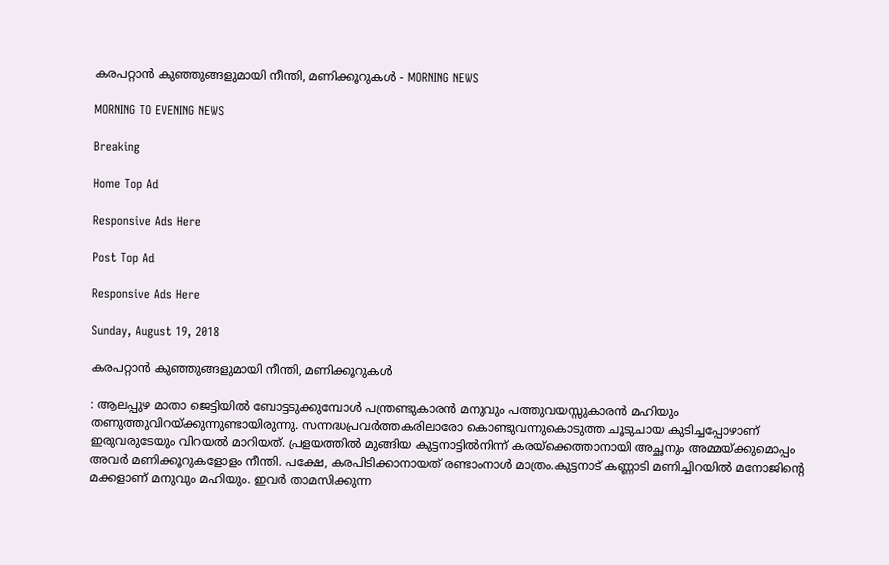കരപറ്റാൻ കുഞ്ഞുങ്ങളുമായി നീന്തി, മണിക്കൂറുകൾ - MORNING NEWS

MORNING TO EVENING NEWS

Breaking

Home Top Ad

Responsive Ads Here

Post Top Ad

Responsive Ads Here

Sunday, August 19, 2018

കരപറ്റാൻ കുഞ്ഞുങ്ങളുമായി നീന്തി, മണിക്കൂറുകൾ

: ആലപ്പുഴ മാതാ ജെട്ടിയിൽ ബോട്ടടുക്കുമ്പോൾ പന്ത്രണ്ടുകാരൻ മനുവും പത്തുവയസ്സുകാരൻ മഹിയും തണുത്തുവിറയ്ക്കുന്നുണ്ടായിരുന്നു. സന്നദ്ധപ്രവർത്തകരിലാരോ കൊണ്ടുവന്നുകൊടുത്ത ചൂടുചായ കുടിച്ചപ്പോഴാണ് ഇരുവരുടേയും വിറയൽ മാറിയത്. പ്രളയത്തിൽ മുങ്ങിയ കുട്ടനാട്ടിൽനിന്ന് കരയ്ക്കെത്താനായി അച്ഛനും അമ്മയ്ക്കുമൊപ്പം അവർ മണിക്കൂറുകളോളം നീന്തി. പക്ഷേ, കരപിടിക്കാനായത് രണ്ടാംനാൾ മാത്രം.കുട്ടനാട് കണ്ണാടി മണിച്ചിറയിൽ മനോജിന്റെ മക്കളാണ് മനുവും മഹിയും. ഇവർ താമസിക്കുന്ന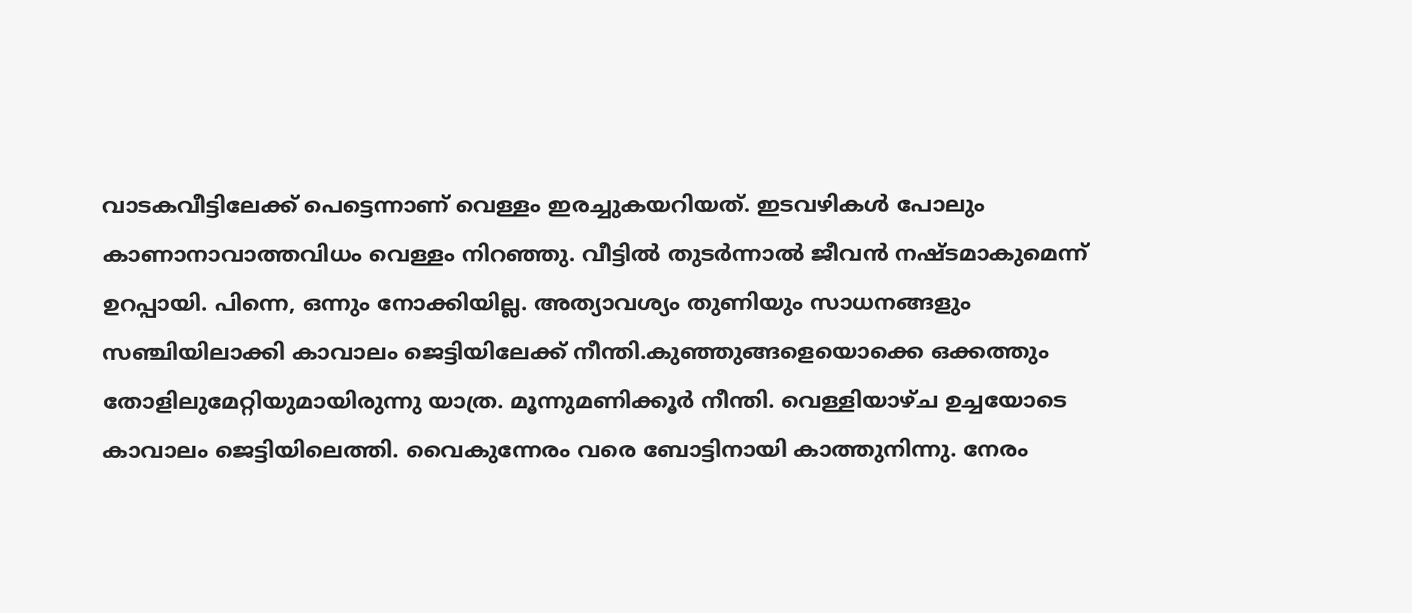വാടകവീട്ടിലേക്ക് പെട്ടെന്നാണ് വെള്ളം ഇരച്ചുകയറിയത്. ഇടവഴികൾ പോലും കാണാനാവാത്തവിധം വെള്ളം നിറഞ്ഞു. വീട്ടിൽ തുടർന്നാൽ ജീവൻ നഷ്ടമാകുമെന്ന് ഉറപ്പായി. പിന്നെ, ഒന്നും നോക്കിയില്ല. അത്യാവശ്യം തുണിയും സാധനങ്ങളും സഞ്ചിയിലാക്കി കാവാലം ജെട്ടിയിലേക്ക് നീന്തി.കുഞ്ഞുങ്ങളെയൊക്കെ ഒക്കത്തും തോളിലുമേറ്റിയുമായിരുന്നു യാത്ര. മൂന്നുമണിക്കൂർ നീന്തി. വെള്ളിയാഴ്ച ഉച്ചയോടെ കാവാലം ജെട്ടിയിലെത്തി. വൈകുന്നേരം വരെ ബോട്ടിനായി കാത്തുനിന്നു. നേരം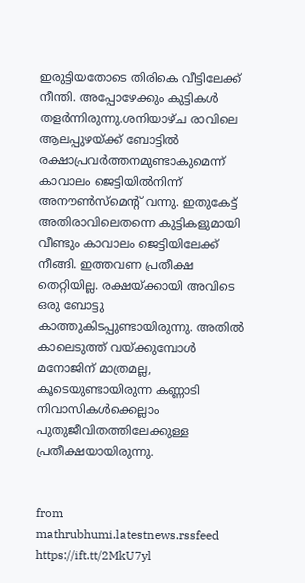ഇരുട്ടിയതോടെ തിരികെ വീട്ടിലേക്ക് നീന്തി. അപ്പോഴേക്കും കുട്ടികൾ തളർന്നിരുന്നു.ശനിയാഴ്ച രാവിലെ ആലപ്പുഴയ്ക്ക് ബോട്ടിൽ രക്ഷാപ്രവർത്തനമുണ്ടാകുമെന്ന് കാവാലം ജെട്ടിയിൽനിന്ന് അനൗൺസ്‌മെന്റ് വന്നു. ഇതുകേട്ട് അതിരാവിലെതന്നെ കുട്ടികളുമായി വീണ്ടും കാവാലം ജെട്ടിയിലേക്ക് നീങ്ങി. ഇത്തവണ പ്രതീക്ഷ തെറ്റിയില്ല. രക്ഷയ്ക്കായി അവിടെ ഒരു ബോട്ടു കാത്തുകിടപ്പുണ്ടായിരുന്നു. അതിൽ കാലെടുത്ത് വയ്ക്കുമ്പോൾ മനോജിന് മാത്രമല്ല, കൂടെയുണ്ടായിരുന്ന കണ്ണാടി നിവാസികൾക്കെല്ലാം പുതുജീവിതത്തിലേക്കുള്ള പ്രതീക്ഷയായിരുന്നു.


from mathrubhumi.latestnews.rssfeed https://ift.tt/2MkU7yl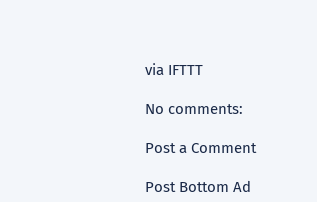via IFTTT

No comments:

Post a Comment

Post Bottom Ad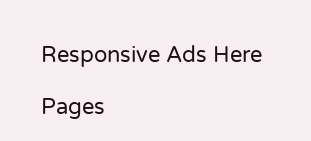Responsive Ads Here

Pages